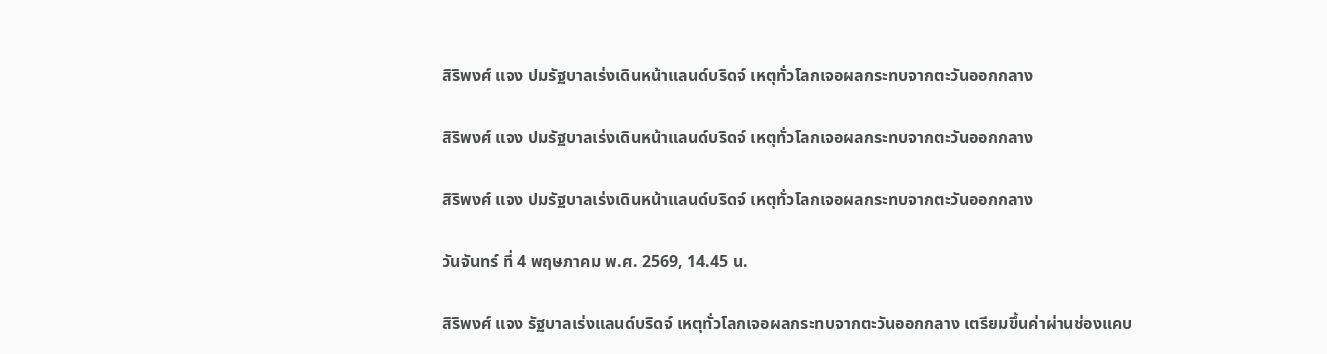สิริพงศ์ แจง ปมรัฐบาลเร่งเดินหน้าแลนด์บริดจ์ เหตุทั่วโลกเจอผลกระทบจากตะวันออกกลาง

สิริพงศ์ แจง ปมรัฐบาลเร่งเดินหน้าแลนด์บริดจ์ เหตุทั่วโลกเจอผลกระทบจากตะวันออกกลาง

สิริพงศ์ แจง ปมรัฐบาลเร่งเดินหน้าแลนด์บริดจ์ เหตุทั่วโลกเจอผลกระทบจากตะวันออกกลาง

วันจันทร์ ที่ 4 พฤษภาคม พ.ศ. 2569, 14.45 น.

สิริพงศ์ แจง รัฐบาลเร่งแลนด์บริดจ์ เหตุทั่วโลกเจอผลกระทบจากตะวันออกกลาง เตรียมขึ้นค่าผ่านช่องแคบ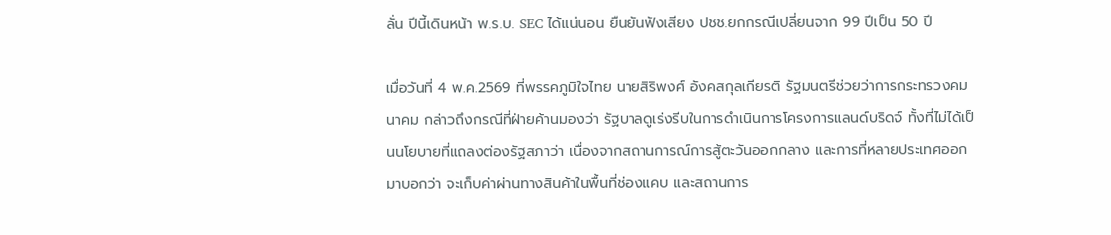ลั่น ปีนี้เดินหน้า พ.ร.บ. SEC ได้แน่นอน ยืนยันฟังเสียง ปชช.ยกกรณีเปลี่ยนจาก 99 ปีเป็น 50 ปี

เมื่อวันที่ 4 พ.ค.2569 ที่พรรคภูมิใจไทย นายสิริพงศ์ อังคสกุลเกียรติ รัฐมนตรีช่วยว่าการกระทรวงคมนาคม กล่าวถึงกรณีที่ฝ่ายค้านมองว่า รัฐบาลดูเร่งรีบในการดำเนินการโครงการแลนด์บริดจ์ ทั้งที่ไม่ได้เป็นนโยบายที่แถลงต่องรัฐสภาว่า เนื่องจากสถานการณ์การสู้ตะวันออกกลาง และการที่หลายประเทศออกมาบอกว่า จะเก็บค่าผ่านทางสินค้าในพื้นที่ช่องแคบ และสถานการ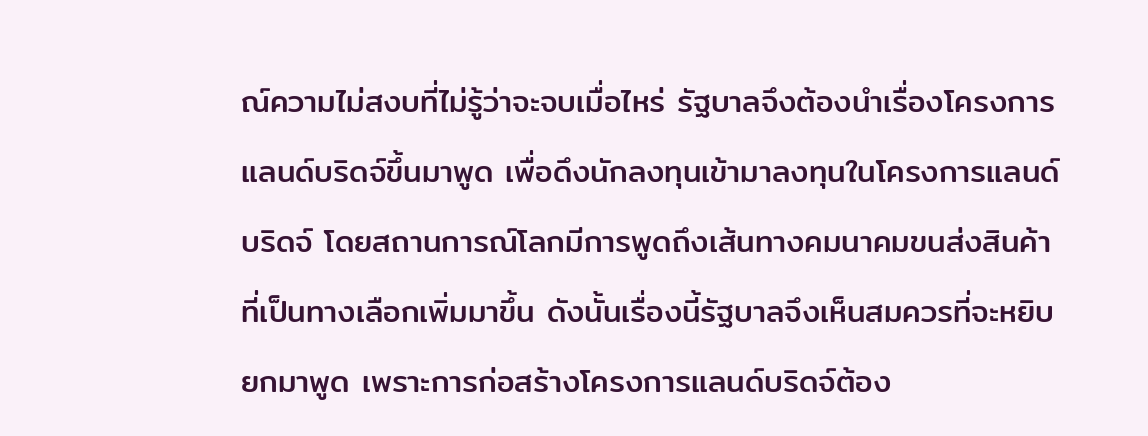ณ์ความไม่สงบที่ไม่รู้ว่าจะจบเมื่อไหร่ รัฐบาลจึงต้องนำเรื่องโครงการแลนด์บริดจ์ขึ้นมาพูด เพื่อดึงนักลงทุนเข้ามาลงทุนในโครงการแลนด์บริดจ์ โดยสถานการณ์โลกมีการพูดถึงเส้นทางคมนาคมขนส่งสินค้าที่เป็นทางเลือกเพิ่มมาขึ้น ดังนั้นเรื่องนี้รัฐบาลจึงเห็นสมควรที่จะหยิบยกมาพูด เพราะการก่อสร้างโครงการแลนด์บริดจ์ต้อง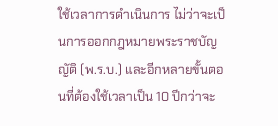ใช้เวลาการดำเนินการ ไม่ว่าจะเป็นการออกกฎหมายพระราชบัญญัติ (พ.ร.บ.) และอีกหลายขั้นตอนที่ต้องใช้เวลาเป็น 10 ปีกว่าจะ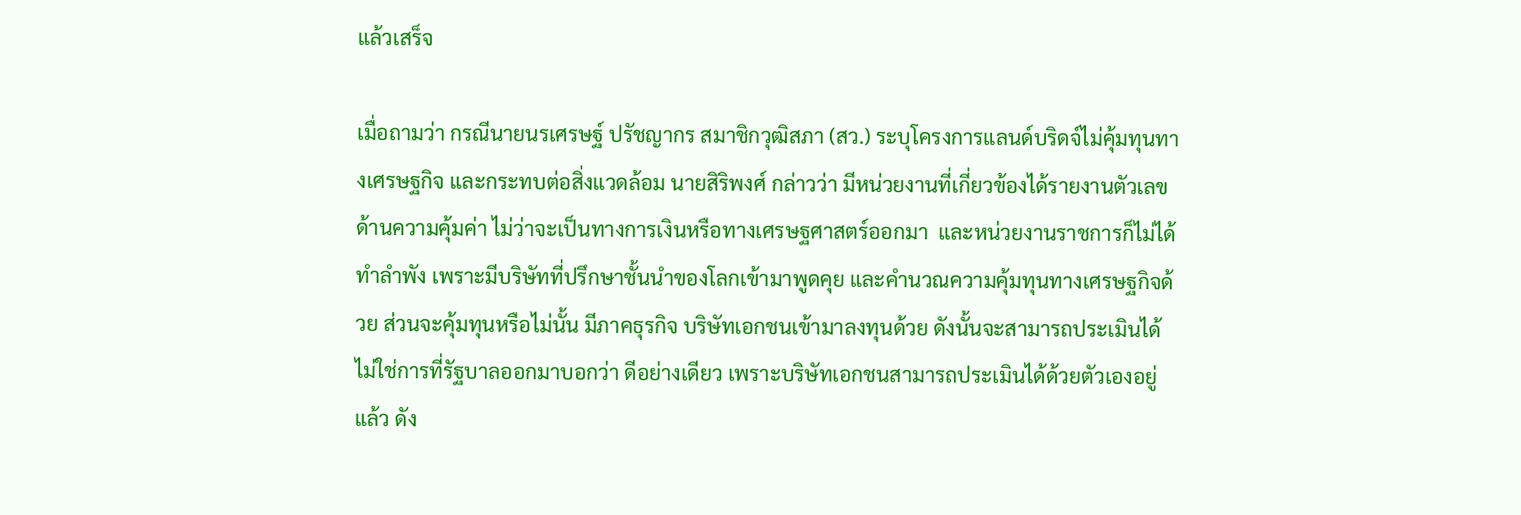แล้วเสร็จ

เมื่อถามว่า กรณีนายนรเศรษฐ์ ปรัชญากร สมาชิกวุฒิสภา (สว.) ระบุโครงการแลนด์บริดจ์ไม่คุ้มทุนทางเศรษฐกิจ และกระทบต่อสิ่งแวดล้อม นายสิริพงศ์ กล่าวว่า มีหน่วยงานที่เกี่ยวข้องได้รายงานตัวเลขด้านความคุ้มค่า ไม่ว่าจะเป็นทางการเงินหรือทางเศรษฐศาสตร์ออกมา  และหน่วยงานราชการก็ไม่ได้ทำลำพัง เพราะมีบริษัทที่ปรึกษาชั้นนำของโลกเข้ามาพูดคุย และคำนวณความคุ้มทุนทางเศรษฐกิจด้วย ส่วนจะคุ้มทุนหรือไม่นั้น มีภาคธุรกิจ บริษัทเอกชนเข้ามาลงทุนด้วย ดังนั้นจะสามารถประเมินได้ ไม่ใช่การที่รัฐบาลออกมาบอกว่า ดีอย่างเดียว เพราะบริษัทเอกชนสามารถประเมินได้ด้วยตัวเองอยู่แล้ว ดัง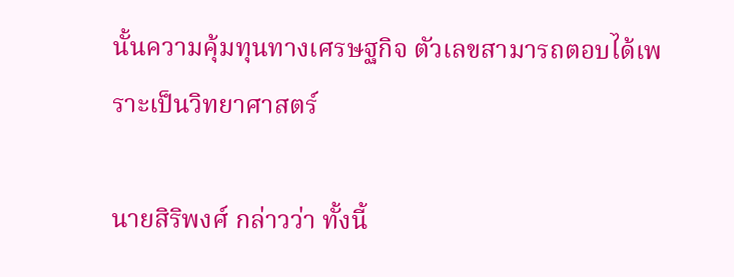นั้นความคุ้มทุนทางเศรษฐกิจ ตัวเลขสามารถตอบได้เพราะเป็นวิทยาศาสตร์

นายสิริพงศ์ กล่าวว่า ทั้งนี้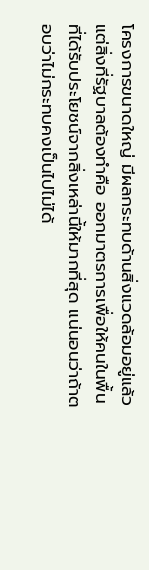โครงการขนาดใหญ่ มีผลกระทบด้านสิ่งแวดล้อมอยู่แล้ว แต่สิ่งที่รัฐบาลต้องทำคือ ออกมาตรการเพื่อให้คนในพื้นที่ได้รับประโยชน์จากสิ่งเหล่านี้ให้มากที่สุด แน่นอนว่าถ้าตอบว่าไม่กระทบคงเป็นไปไม่ได้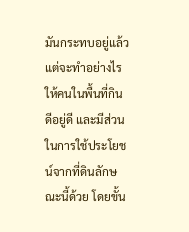มันกระทบอยู่แล้ว แต่จะทำอย่างไรให้คนในพื้นที่กินดีอยู่ดี และมีส่วนในการใช้ประโยชน์จากที่ดินลักษณะนี้ด้วย โดยขั้น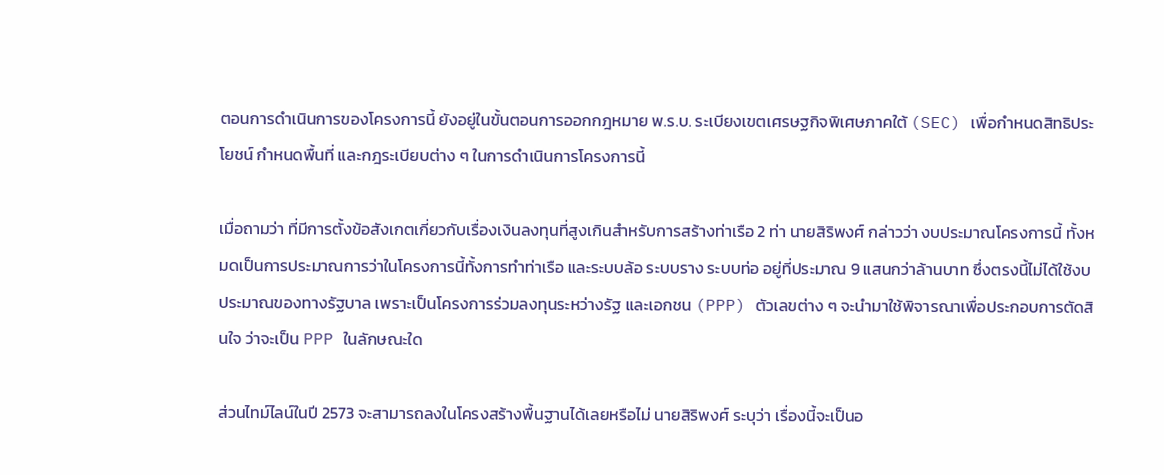ตอนการดำเนินการของโครงการนี้ ยังอยู่ในขั้นตอนการออกกฎหมาย พ.ร.บ. ระเบียงเขตเศรษฐกิจพิเศษภาคใต้ (SEC) เพื่อกำหนดสิทธิประโยชน์ กำหนดพื้นที่ และกฎระเบียบต่าง ๆ ในการดำเนินการโครงการนี้

เมื่อถามว่า ที่มีการตั้งข้อสังเกตเกี่ยวกับเรื่องเงินลงทุนที่สูงเกินสำหรับการสร้างท่าเรือ 2 ท่า นายสิริพงศ์ กล่าวว่า งบประมาณโครงการนี้ ทั้งหมดเป็นการประมาณการว่าในโครงการนี้ทั้งการทำท่าเรือ และระบบล้อ ระบบราง ระบบท่อ อยู่ที่ประมาณ 9 แสนกว่าล้านบาท ซึ่งตรงนี้ไม่ได้ใช้งบประมาณของทางรัฐบาล เพราะเป็นโครงการร่วมลงทุนระหว่างรัฐ และเอกชน (PPP) ตัวเลขต่าง ๆ จะนำมาใช้พิจารณาเพื่อประกอบการตัดสินใจ ว่าจะเป็น PPP ในลักษณะใด

ส่วนไทม์ไลน์ในปี 2573 จะสามารถลงในโครงสร้างพื้นฐานได้เลยหรือไม่ นายสิริพงศ์ ระบุว่า เรื่องนี้จะเป็นอ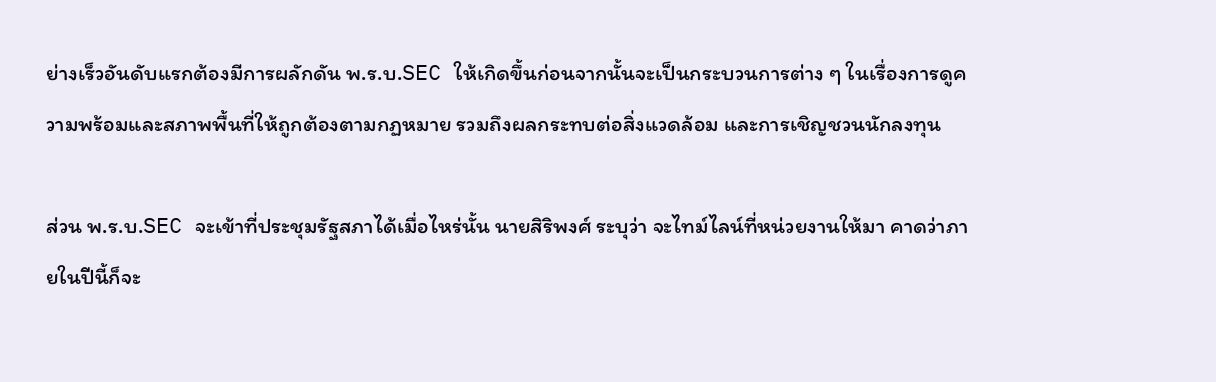ย่างเร็วอันดับแรกต้องมีการผลักดัน พ.ร.บ.SEC ให้เกิดขึ้นก่อนจากนั้นจะเป็นกระบวนการต่าง ๆ ในเรื่องการดูความพร้อมและสภาพพื้นที่ให้ถูกต้องตามกฏหมาย รวมถึงผลกระทบต่อสิ่งแวดล้อม และการเชิญชวนนักลงทุน

ส่วน พ.ร.บ.SEC จะเข้าที่ประชุมรัฐสภาได้เมื่อไหร่นั้น นายสิริพงศ์ ระบุว่า จะไทม์ไลน์ที่หน่วยงานให้มา คาดว่าภายในปีนี้ก็จะ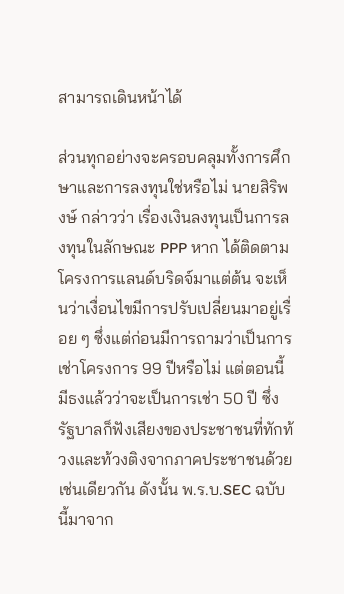สามารถเดินหน้าได้

ส่วนทุกอย่างจะครอบคลุมทั้งการศึกษาและการลงทุนใช่หรือไม่ นายสิริพงษ์ กล่าวว่า เรื่องเงินลงทุนเป็นการลงทุนในลักษณะ PPP หาก ได้ติดตามโครงการแลนด์บริดจ์มาแต่ต้น จะเห็นว่าเงื่อนไขมีการปรับเปลี่ยนมาอยู่เรื่อย ๆ ซึ่งแต่ก่อนมีการถามว่าเป็นการเช่าโครงการ 99 ปีหรือไม่ แต่ตอนนี้มีธงแล้วว่าจะเป็นการเช่า 50 ปี ซึ่งรัฐบาลก็ฟังเสียงของประชาชนที่ทักท้วงและท้วงติงจากภาคประชาชนด้วยเช่นเดียวกัน ดังนั้น พ.ร.บ.SEC ฉบับนี้มาจาก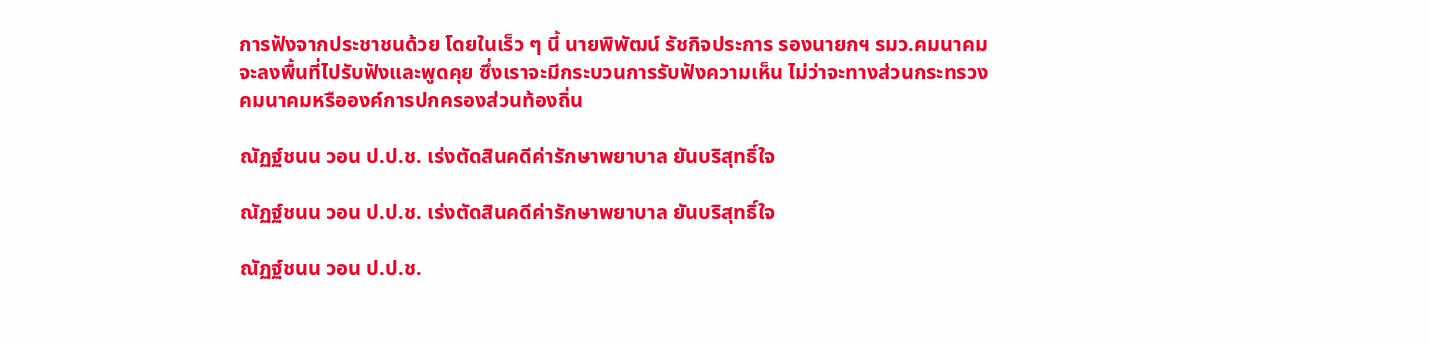การฟังจากประชาชนด้วย โดยในเร็ว ๆ นี้ นายพิพัฒน์ รัชกิจประการ รองนายกฯ รมว.คมนาคม จะลงพื้นที่ไปรับฟังและพูดคุย ซึ่งเราจะมีกระบวนการรับฟังความเห็น ไม่ว่าจะทางส่วนกระทรวงคมนาคมหรือองค์การปกครองส่วนท้องถิ่น

ณัฏฐ์ชนน วอน ป.ป.ช. เร่งตัดสินคดีค่ารักษาพยาบาล ยันบริสุทธิ์ใจ

ณัฏฐ์ชนน วอน ป.ป.ช. เร่งตัดสินคดีค่ารักษาพยาบาล ยันบริสุทธิ์ใจ

ณัฏฐ์ชนน วอน ป.ป.ช.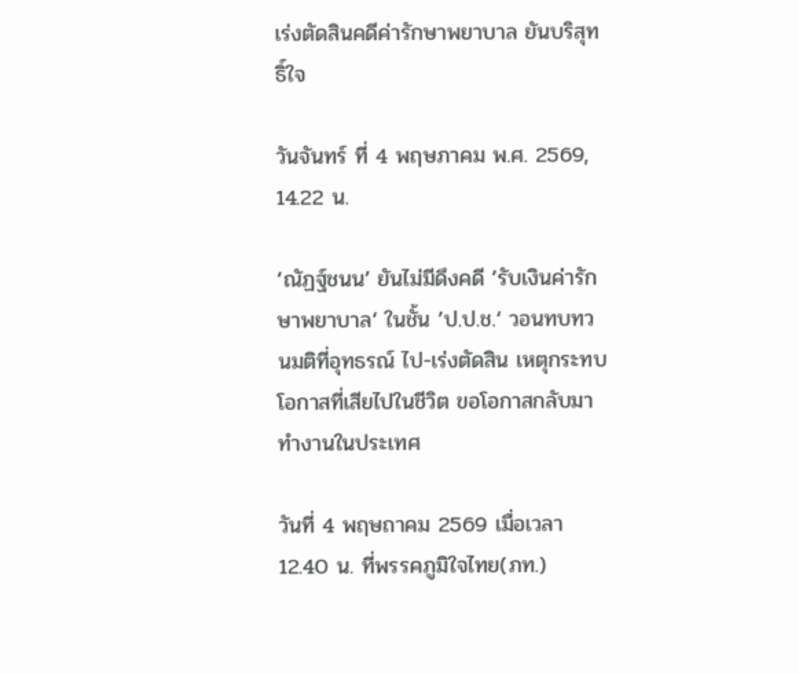เร่งตัดสินคดีค่ารักษาพยาบาล ยันบริสุทธิ์ใจ

วันจันทร์ ที่ 4 พฤษภาคม พ.ศ. 2569, 14.22 น.

‘ณัฏฐ์ชนน’ ยันไม่มีดึงคดี ’รับเงินค่ารักษาพยาบาล‘ ในชั้น ’ป.ป.ช.‘ วอนทบทวนมติที่อุทธรณ์ ไป-เร่งตัดสิน เหตุกระทบโอกาสที่เสียไปในชีวิต ขอโอกาสกลับมาทำงานในประเทศ

วันที่ 4 พฤษถาคม 2569 เมื่อเวลา 12.40 น. ที่พรรคภูมิใจไทย(ภท.)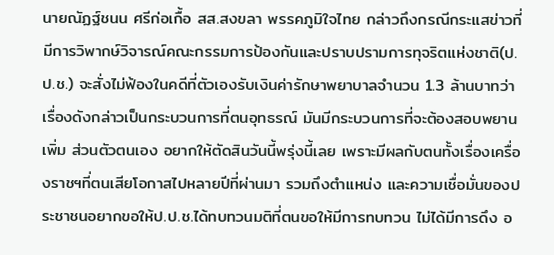นายณัฏฐ์ชนน ศรีก่อเกื้อ สส.สงขลา พรรคภูมิใจไทย กล่าวถึงกรณีกระแสข่าวที่มีการวิพากษ์วิจารณ์คณะกรรมการป้องกันและปราบปรามการทุจริตแห่งชาติ(ป.ป.ช.) จะสั่งไม่ฟ้องในคดีที่ตัวเองรับเงินค่ารักษาพยาบาลจำนวน 1.3 ล้านบาทว่า เรื่องดังกล่าวเป็นกระบวนการที่ตนอุทธรณ์ มันมีกระบวนการที่จะต้องสอบพยานเพิ่ม ส่วนตัวตนเอง อยากให้ตัดสินวันนี้พรุ่งนี้เลย เพราะมีผลกับตนทั้งเรื่องเครื่องราชฯที่ตนเสียโอกาสไปหลายปีที่ผ่านมา รวมถึงตำแหน่ง และความเชื่อมั่นของประชาชนอยากขอให้ป.ป.ช.ได้ทบทวนมติที่ตนขอให้มีการทบทวน ไม่ได้มีการดึง อ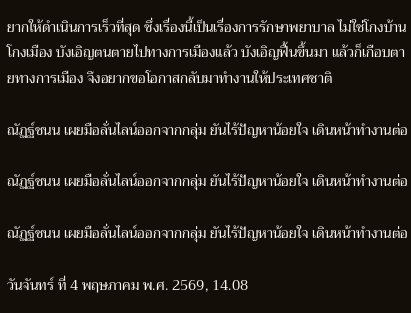ยากให้ดำเนินการเร็วที่สุด ซึ่งเรื่องนี้เป็นเรื่องการรักษาพยาบาล ไม่ใช่โกงบ้านโกงเมือง บังเอิญตนตายไปทางการเมืองแล้ว บังเอิญฟื้นขึ้นมา แล้วก็เกือบตายทางการเมือง จึงอยากขอโอกาสกลับมาทำงานให้ประเทศชาติ

ณัฏฐ์ชนน เผยมือลั่นไลน์ออกจากกลุ่ม ยันไร้ปัญหาน้อยใจ เดินหน้าทำงานต่อ

ณัฏฐ์ชนน เผยมือลั่นไลน์ออกจากกลุ่ม ยันไร้ปัญหาน้อยใจ เดินหน้าทำงานต่อ

ณัฏฐ์ชนน เผยมือลั่นไลน์ออกจากกลุ่ม ยันไร้ปัญหาน้อยใจ เดินหน้าทำงานต่อ

วันจันทร์ ที่ 4 พฤษภาคม พ.ศ. 2569, 14.08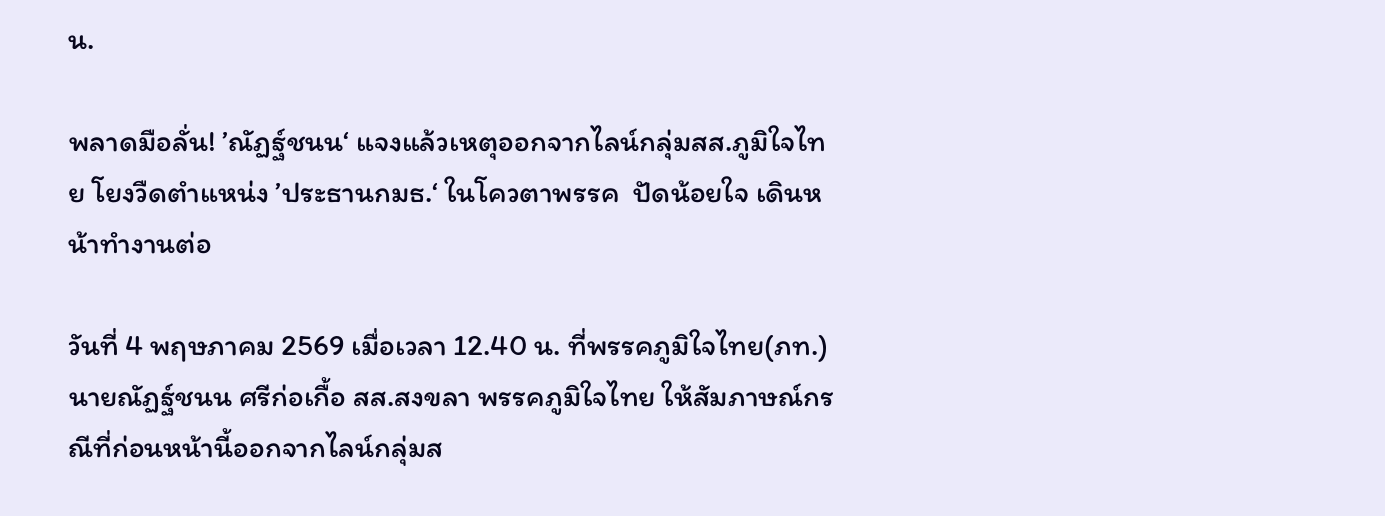น.

พลาดมือลั่น! ’ณัฏฐ์ชนน‘ แจงแล้วเหตุออกจากไลน์กลุ่มสส.ภูมิใจไทย โยงวืดตำแหน่ง ’ประธานกมธ.‘ ในโควตาพรรค  ปัดน้อยใจ เดินหน้าทำงานต่อ

วันที่ 4 พฤษภาคม 2569 เมื่อเวลา 12.40 น. ที่พรรคภูมิใจไทย(ภท.) นายณัฏฐ์ชนน ศรีก่อเกื้อ สส.สงขลา พรรคภูมิใจไทย ให้สัมภาษณ์กรณีที่ก่อนหน้านี้ออกจากไลน์กลุ่มส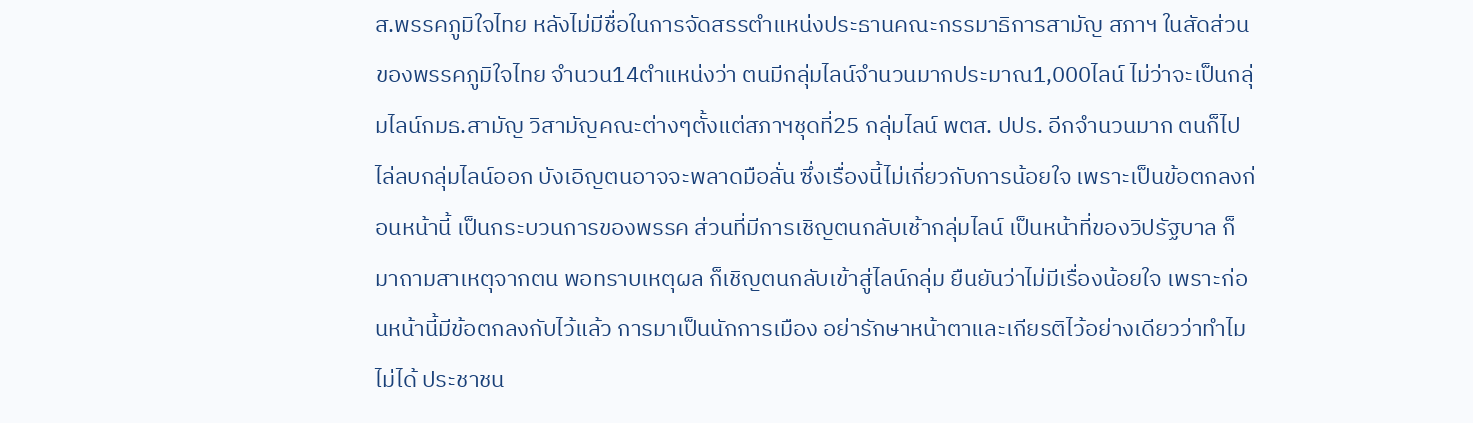ส.พรรคภูมิใจไทย หลังไม่มีชื่อในการจัดสรรตำแหน่งประธานคณะกรรมาธิการสามัญ สภาฯ ในสัดส่วนของพรรคภูมิใจไทย จำนวน14ตำแหน่งว่า ตนมีกลุ่มไลน์จำนวนมากประมาณ1,000ไลน์ ไม่ว่าจะเป็นกลุ่มไลน์กมธ.สามัญ วิสามัญคณะต่างๆตั้งแต่สภาฯชุดที่25 กลุ่มไลน์ พตส. ปปร. อีกจำนวนมาก ตนก็ไปไล่ลบกลุ่มไลน์ออก บังเอิญตนอาจจะพลาดมือลั่น ซึ่งเรื่องนี้ไม่เกี่ยวกับการน้อยใจ เพราะเป็นข้อตกลงก่อนหน้านี้ เป็นกระบวนการของพรรค ส่วนที่มีการเชิญตนกลับเช้ากลุ่มไลน์ เป็นหน้าที่ของวิปรัฐบาล ก็มาถามสาเหตุจากตน พอทราบเหตุผล ก็เชิญตนกลับเข้าสู่ไลน์กลุ่ม ยืนยันว่าไม่มีเรื่องน้อยใจ เพราะก่อนหน้านี้มีข้อตกลงกับไว้แล้ว การมาเป็นนักการเมือง อย่ารักษาหน้าตาและเกียรติไว้อย่างเดียวว่าทำไมไม่ได้ ประชาชน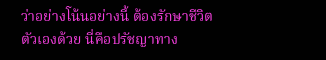ว่าอย่างโน้นอย่างนี้ ต้องรักษาชีวิตตัวเองด้วย นี่คือปรัชญาทาง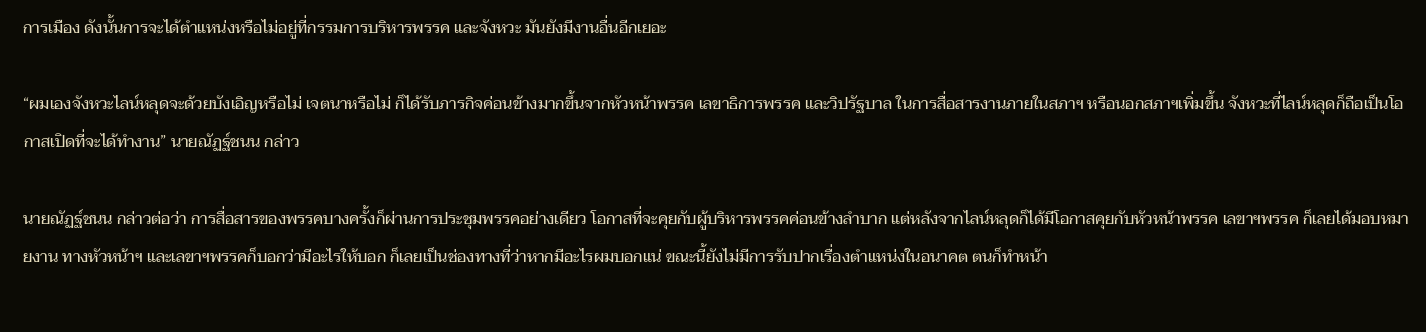การเมือง ดังนั้นการจะได้ตำแหน่งหรือไม่อยู่ที่กรรมการบริหารพรรค และจังหวะ มันยังมีงานอื่นอีกเยอะ

“ผมเองจังหวะไลน์หลุดจะด้วยบังเอิญหรือไม่ เจตนาหรือไม่ ก็ได้รับภารกิจค่อนข้างมากขึ้นจากหัวหน้าพรรค เลขาธิการพรรค และวิปรัฐบาล ในการสื่อสารงานภายในสภาฯ หรือนอกสภาฯเพิ่มขึ้น จังหวะที่ไลน์หลุดก็ถือเป็นโอกาสเปิดที่จะได้ทำงาน” นายณัฏฐ์ชนน กล่าว

นายณัฏฐ์ชนน กล่าวต่อว่า การสื่อสารของพรรคบางครั้งก็ผ่านการประชุมพรรคอย่างเดียว โอกาสที่จะคุยกับผู้บริหารพรรคค่อนข้างลำบาก แต่หลังจากไลน์หลุดก็ได้มีโอกาสคุยกับหัวหน้าพรรค เลขาฯพรรค ก็เลยได้มอบหมายงาน ทางหัวหน้าฯ และเลขาฯพรรคก็บอกว่ามีอะไรให้บอก ก็เลยเป็นช่องทางที่ว่าหากมีอะไรผมบอกแน่ ขณะนี้ยังไม่มีการรับปากเรื่องตำแหน่งในอนาคต ตนก็ทำหน้า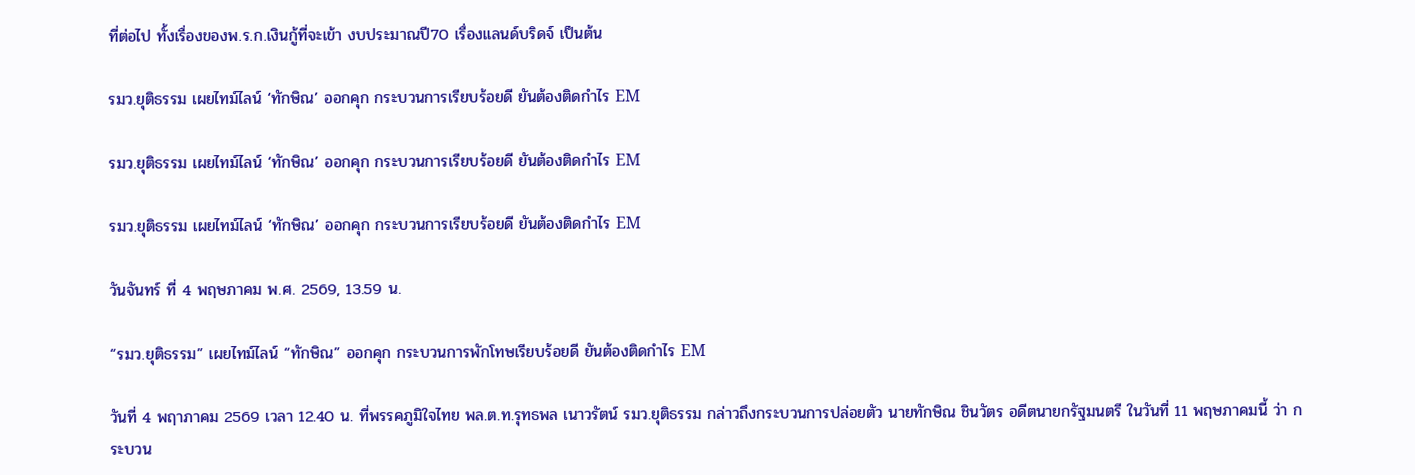ที่ต่อไป ทั้งเรื่องของพ.ร.ก.เงินกู้ที่จะเข้า งบประมาณปี70 เรื่องแลนด์บริดจ์ เป็นต้น

รมว.ยุติธรรม เผยไทม์ไลน์ ‘ทักษิณ’ ออกคุก กระบวนการเรียบร้อยดี ยันต้องติดกำไร EM

รมว.ยุติธรรม เผยไทม์ไลน์ ‘ทักษิณ’ ออกคุก กระบวนการเรียบร้อยดี ยันต้องติดกำไร EM

รมว.ยุติธรรม เผยไทม์ไลน์ ‘ทักษิณ’ ออกคุก กระบวนการเรียบร้อยดี ยันต้องติดกำไร EM

วันจันทร์ ที่ 4 พฤษภาคม พ.ศ. 2569, 13.59 น.

“รมว.ยุติธรรม” เผยไทม์ไลน์ “ทักษิณ” ออกคุก กระบวนการพักโทษเรียบร้อยดี ยันต้องติดกำไร EM

วันที่ 4 พฤาภาคม 2569 เวลา 12.40 น. ที่พรรคภูมิใจไทย พล.ต.ท.รุทธพล เนาวรัตน์ รมว.ยุติธรรม กล่าวถึงกระบวนการปล่อยตัว นายทักษิณ ชินวัตร อดีตนายกรัฐมนตรี ในวันที่ 11 พฤษภาคมนี้ ว่า กระบวน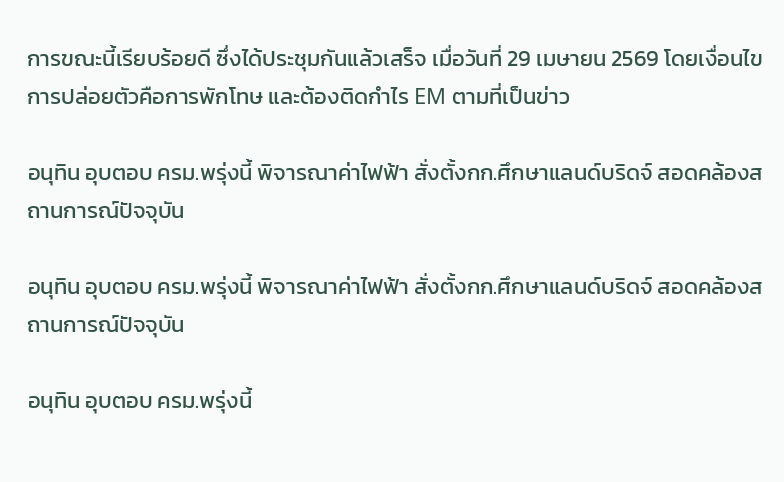การขณะนี้เรียบร้อยดี ซึ่งได้ประชุมกันแล้วเสร็จ เมื่อวันที่ 29 เมษายน 2569 โดยเงื่อนไขการปล่อยตัวคือการพักโทษ และต้องติดกำไร EM ตามที่เป็นข่าว

อนุทิน อุบตอบ ครม.พรุ่งนี้ พิจารณาค่าไฟฟ้า สั่งตั้งกก.ศึกษาแลนด์บริดจ์ สอดคล้องสถานการณ์ปัจจุบัน

อนุทิน อุบตอบ ครม.พรุ่งนี้ พิจารณาค่าไฟฟ้า สั่งตั้งกก.ศึกษาแลนด์บริดจ์ สอดคล้องสถานการณ์ปัจจุบัน

อนุทิน อุบตอบ ครม.พรุ่งนี้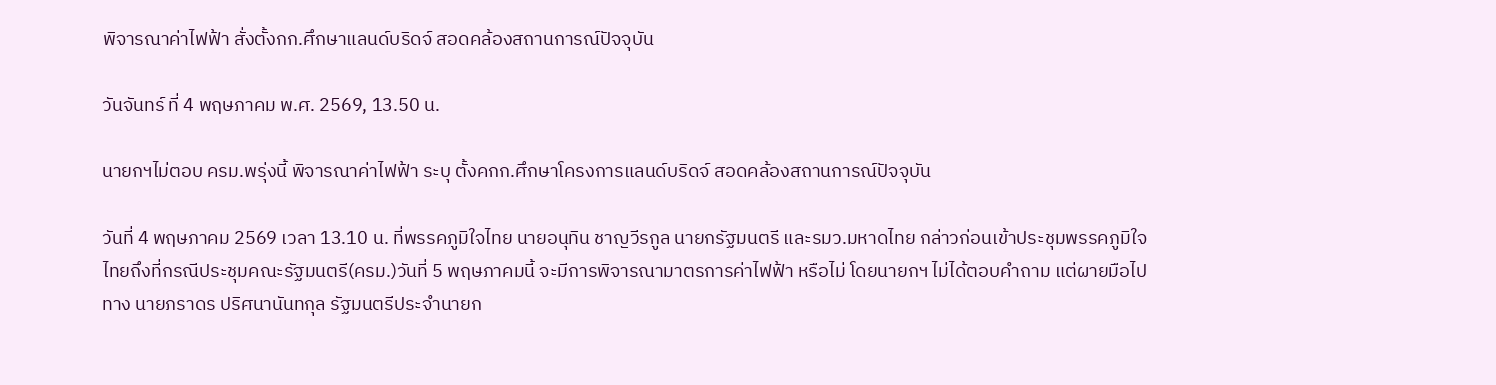พิจารณาค่าไฟฟ้า สั่งตั้งกก.ศึกษาแลนด์บริดจ์ สอดคล้องสถานการณ์ปัจจุบัน

วันจันทร์ ที่ 4 พฤษภาคม พ.ศ. 2569, 13.50 น.

นายกฯไม่ตอบ ครม.พรุ่งนี้ พิจารณาค่าไฟฟ้า ระบุ ตั้งคกก.ศึกษาโครงการแลนด์บริดจ์ สอดคล้องสถานการณ์ปัจจุบัน

วันที่ 4 พฤษภาคม 2569 เวลา 13.10 น. ที่พรรคภูมิใจไทย นายอนุทิน ชาญวีรกูล นายกรัฐมนตรี และรมว.มหาดไทย กล่าวก่อนเข้าประชุมพรรคภูมิใจไทยถึงที่กรณีประชุมคณะรัฐมนตรี(ครม.)วันที่ 5 พฤษภาคมนี้ จะมีการพิจารณามาตรการค่าไฟฟ้า หรือไม่ โดยนายกฯ ไม่ได้ตอบคําถาม แต่ผายมือไปทาง นายภราดร ปริศนานันทกุล รัฐมนตรีประจํานายก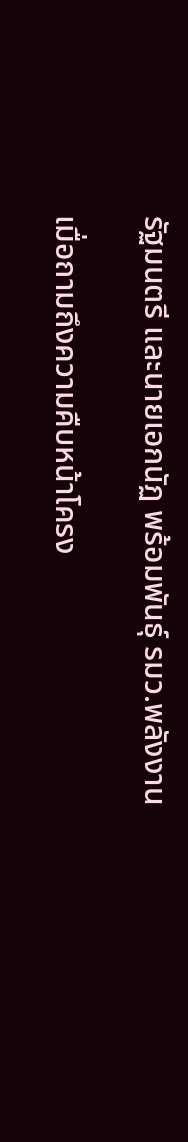รัฐมนตรี และนายเอกนัฏ พร้อมพันธุ์ รมว.พลังงาน

เมื่อถามถึงความคืบหน้าโครง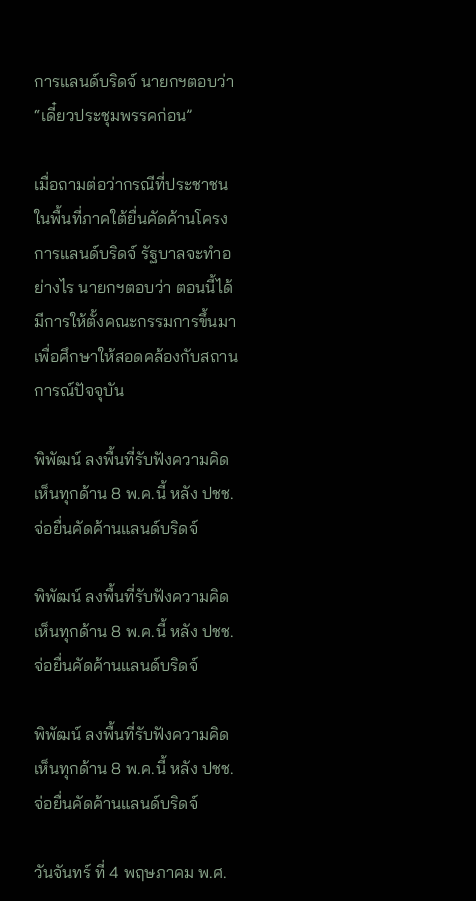การแลนด์บริดจ์ นายกฯตอบว่า “เดี๋ยวประชุมพรรคก่อน”

เมื่อถามต่อว่ากรณีที่ประชาชนในพื้นที่ภาคใต้ยื่นคัดค้านโครงการแลนด์บริดจ์ รัฐบาลจะทําอย่างไร นายกฯตอบว่า ตอนนี้ได้มีการให้ตั้งคณะกรรมการขึ้นมาเพื่อศึกษาให้สอดคล้องกับสถานการณ์ปัจจุบัน

พิพัฒน์ ลงพื้นที่รับฟังความคิดเห็นทุกด้าน 8 พ.ค.นี้ หลัง ปชช.จ่อยื่นคัดค้านแลนด์บริดจ์

พิพัฒน์ ลงพื้นที่รับฟังความคิดเห็นทุกด้าน 8 พ.ค.นี้ หลัง ปชช.จ่อยื่นคัดค้านแลนด์บริดจ์

พิพัฒน์ ลงพื้นที่รับฟังความคิดเห็นทุกด้าน 8 พ.ค.นี้ หลัง ปชช.จ่อยื่นคัดค้านแลนด์บริดจ์

วันจันทร์ ที่ 4 พฤษภาคม พ.ศ.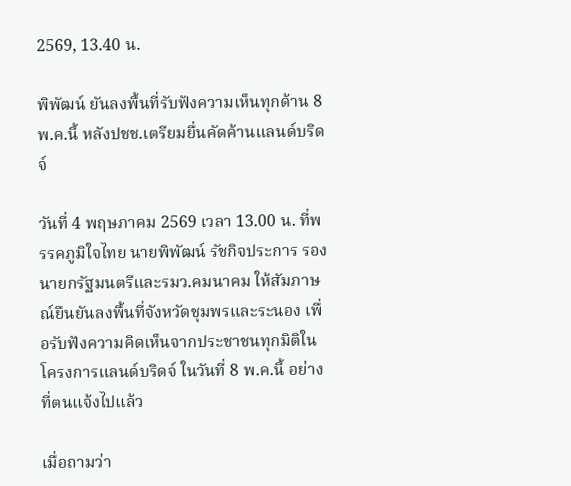2569, 13.40 น.

พิพัฒน์ ยันลงพื้นที่รับฟังความเห็นทุกด้าน 8 พ.ค.นี้ หลังปชช.เตรียมยื่นคัดค้านแลนด์บริดจ์

วันที่ 4 พฤษภาคม 2569 เวลา 13.00 น. ที่พรรคภูมิใจไทย นายพิพัฒน์ รัชกิจประการ รองนายกรัฐมนตรีและรมว.คมนาคม ให้สัมภาษณ์ยืนยันลงพื้นที่จังหวัดชุมพรและระนอง เพื่อรับฟังความคิดเห็นจากประชาชนทุกมิติในโครงการแลนด์บริดจ์ ในวันที่ 8 พ.ค.นี้ อย่างที่ตนแจ้งไปแล้ว

เมื่อถามว่า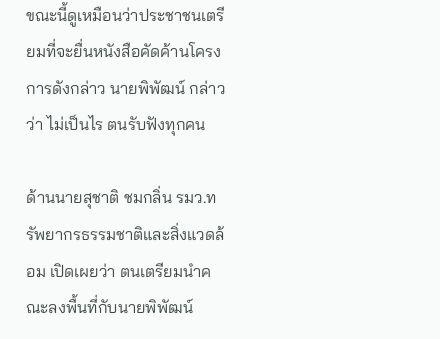ขณะนี้ดูเหมือนว่าประชาชนเตรียมที่จะยื่นหนังสือคัดค้านโครงการดังกล่าว นายพิพัฒน์ กล่าวว่า ไม่เป็นไร ตนรับฟังทุกคน

ด้านนายสุชาติ ชมกลิ่น รมว.ทรัพยากรธรรมชาติและสิ่งแวดล้อม เปิดเผยว่า ตนเตรียมนำคณะลงพื้นที่กับนายพิพัฒน์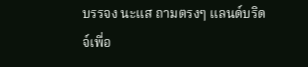บรรจง นะแส ถามตรงๆ แลนด์บริดจ์เพื่อ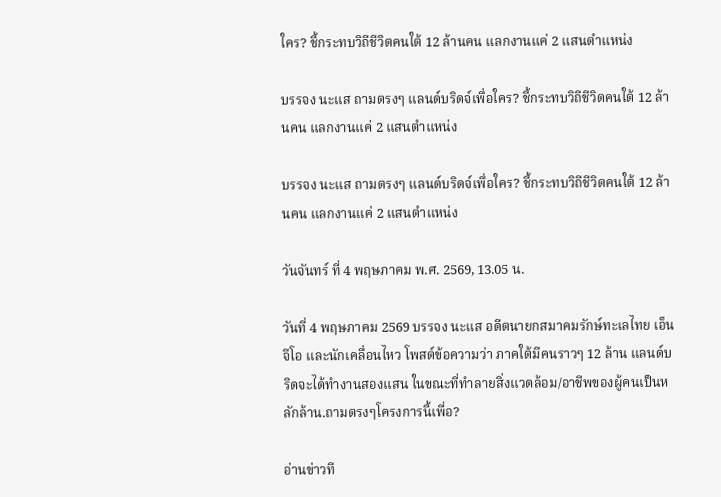ใคร? ชี้กระทบวิถีชีวิตคนใต้ 12 ล้านคน แลกงานแค่ 2 แสนตำแหน่ง

บรรจง นะแส ถามตรงๆ แลนด์บริดจ์เพื่อใคร? ชี้กระทบวิถีชีวิตคนใต้ 12 ล้านคน แลกงานแค่ 2 แสนตำแหน่ง

บรรจง นะแส ถามตรงๆ แลนด์บริดจ์เพื่อใคร? ชี้กระทบวิถีชีวิตคนใต้ 12 ล้านคน แลกงานแค่ 2 แสนตำแหน่ง

วันจันทร์ ที่ 4 พฤษภาคม พ.ศ. 2569, 13.05 น.

วันที่ 4 พฤษภาคม 2569 บรรจง นะแส อดีตนายกสมาคมรักษ์ทะเลไทย เอ็นจีโอ และนักเคลื่อนไหว โพสต์ข้อความว่า ภาคใต้มีคนราวๆ 12 ล้าน แลนด์บริดจะได้ทำงานสองแสน ในขณะที่ทำลายสิ่งแวดล้อม/อาชีพของผู้คนเป็นหลักล้าน.ถามตรงๆโครงการนี้เพื่อ?

อ่านข่าวที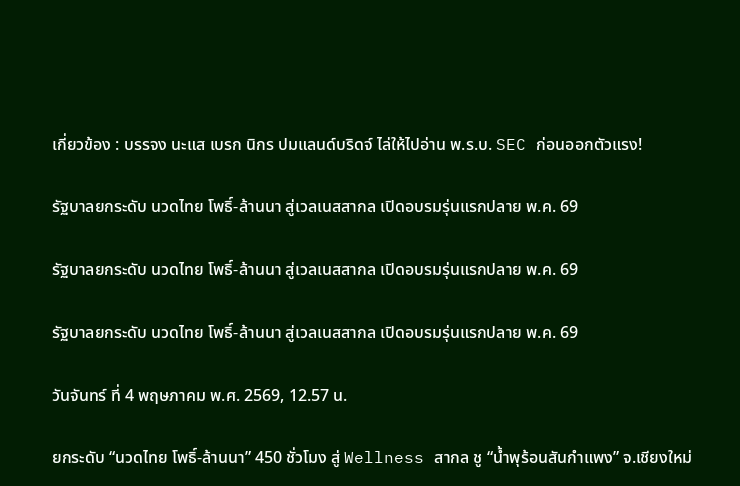เกี่ยวข้อง : บรรจง นะแส เบรก นิกร ปมแลนด์บริดจ์ ไล่ให้ไปอ่าน พ.ร.บ. SEC ก่อนออกตัวแรง!

รัฐบาลยกระดับ นวดไทย โพธิ์-ล้านนา สู่เวลเนสสากล เปิดอบรมรุ่นแรกปลาย พ.ค. 69

รัฐบาลยกระดับ นวดไทย โพธิ์-ล้านนา สู่เวลเนสสากล เปิดอบรมรุ่นแรกปลาย พ.ค. 69

รัฐบาลยกระดับ นวดไทย โพธิ์-ล้านนา สู่เวลเนสสากล เปิดอบรมรุ่นแรกปลาย พ.ค. 69

วันจันทร์ ที่ 4 พฤษภาคม พ.ศ. 2569, 12.57 น.

ยกระดับ “นวดไทย โพธิ์-ล้านนา” 450 ชั่วโมง สู่ Wellness สากล ชู “น้ำพุร้อนสันกำแพง” จ.เชียงใหม่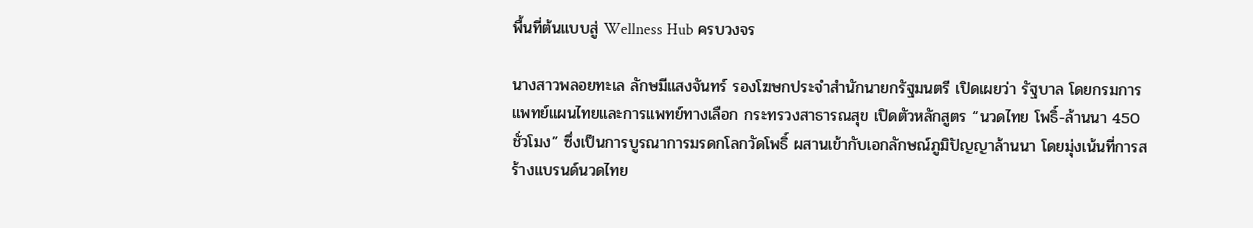พื้นที่ต้นแบบสู่ Wellness Hub ครบวงจร

นางสาวพลอยทะเล ลักษมีแสงจันทร์ รองโฆษกประจำสำนักนายกรัฐมนตรี เปิดเผยว่า รัฐบาล โดยกรมการแพทย์แผนไทยและการแพทย์ทางเลือก กระทรวงสาธารณสุข เปิดตัวหลักสูตร “นวดไทย โพธิ์-ล้านนา 450 ชั่วโมง” ซึ่งเป็นการบูรณาการมรดกโลกวัดโพธิ์ ผสานเข้ากับเอกลักษณ์ภูมิปัญญาล้านนา โดยมุ่งเน้นที่การสร้างแบรนด์นวดไทย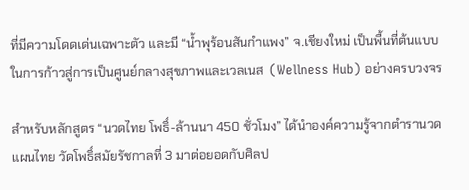ที่มีความโดดเด่นเฉพาะตัว และมี “น้ำพุร้อนสันกำแพง” จ.เชียงใหม่ เป็นพื้นที่ต้นแบบในการก้าวสู่การเป็นศูนย์กลางสุขภาพและเวลเนส  (Wellness Hub) อย่างครบวงจร

สำหรับหลักสูตร “นวดไทย โพธิ์-ล้านนา 450 ชั่วโมง” ได้นำองค์ความรู้จากตำรานวดแผนไทย วัดโพธิ์สมัยรัชกาลที่ 3 มาต่อยอดกับศิลป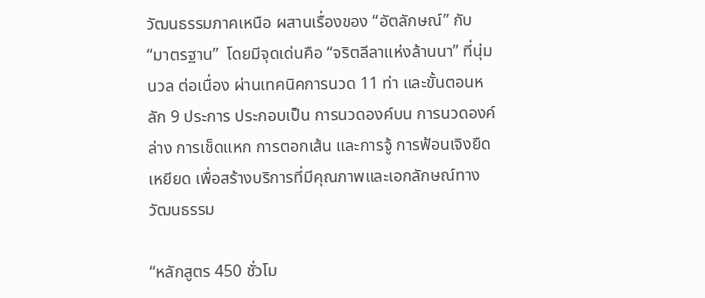วัฒนธรรมภาคเหนือ ผสานเรื่องของ “อัตลักษณ์” กับ “มาตรฐาน”  โดยมีจุดเด่นคือ “จริตลีลาแห่งล้านนา” ที่นุ่มนวล ต่อเนื่อง ผ่านเทคนิคการนวด 11 ท่า และขั้นตอนหลัก 9 ประการ ประกอบเป็น การนวดองค์บน การนวดองค์ล่าง การเช็ดแหก การตอกเส้น และการจู้ การฟ้อนเจิงยืดเหยียด เพื่อสร้างบริการที่มีคุณภาพและเอกลักษณ์ทางวัฒนธรรม

“หลักสูตร 450 ชั่วโม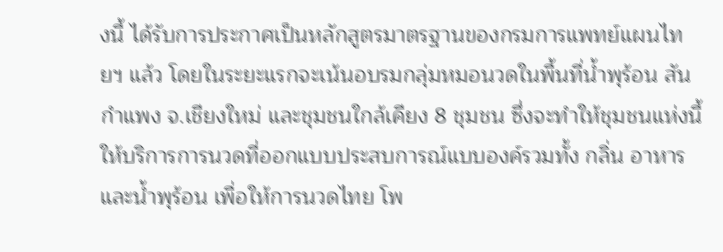งนี้ ได้รับการประกาศเป็นหลักสูตรมาตรฐานของกรมการแพทย์แผนไทยฯ แล้ว โดยในระยะแรกจะเน้นอบรมกลุ่มหมอนวดในพื้นที่น้ำพุร้อน สันกำแพง จ.เชียงใหม่ และชุมชนใกล้เคียง 8 ชุมชน ซึ่งจะทำให้ชุมชนแห่งนี้ให้บริการการนวดที่ออกแบบประสบการณ์แบบองค์รวมทั้ง กลิ่น อาหาร และน้ำพุร้อน เพื่อให้การนวดไทย โพ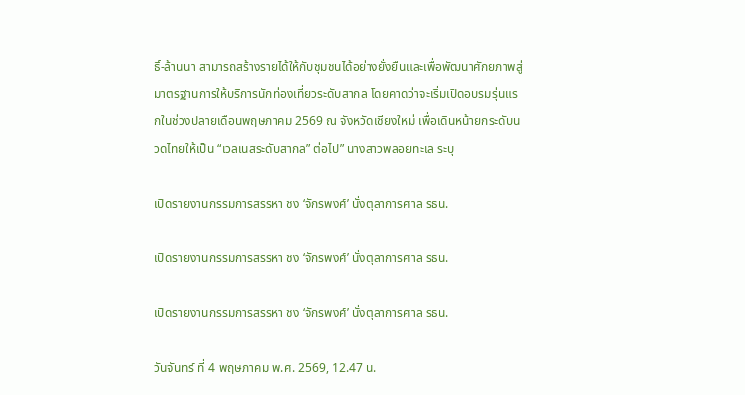ธิ์-ล้านนา สามารถสร้างรายได้ให้กับชุมชนได้อย่างยั่งยืนและเพื่อพัฒนาศักยภาพสู่มาตรฐานการให้บริการนักท่องเที่ยวระดับสากล โดยคาดว่าจะเริ่มเปิดอบรมรุ่นแรกในช่วงปลายเดือนพฤษภาคม 2569 ณ จังหวัดเชียงใหม่ เพื่อเดินหน้ายกระดับนวดไทยให้เป็น “เวลเนสระดับสากล” ต่อไป” นางสาวพลอยทะเล ระบุ

เปิดรายงานกรรมการสรรหา ชง ‘จักรพงศ์’ นั่งตุลาการศาล รธน.

เปิดรายงานกรรมการสรรหา ชง ‘จักรพงศ์’ นั่งตุลาการศาล รธน.

เปิดรายงานกรรมการสรรหา ชง ‘จักรพงศ์’ นั่งตุลาการศาล รธน.

วันจันทร์ ที่ 4 พฤษภาคม พ.ศ. 2569, 12.47 น.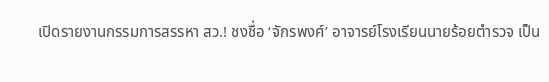เปิดรายงานกรรมการสรรหา สว.! ชงชื่อ ‘จักรพงศ์’ อาจารย์โรงเรียนนายร้อยตำรวจ เป็น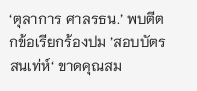‘ตุลาการ ศาลรธน.’ พบตีตกข้อเรียกร้องปม ’สอบบัตรสนเท่ห์‘ ขาดคุณสม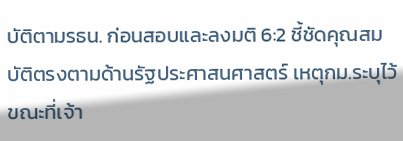บัติตามรธน. ก่อนสอบและลงมติ 6:2 ชี้ชัดคุณสมบัติตรงตามด้านรัฐประศาสนศาสตร์ เหตุกม.ระบุไว้ ขณะที่เจ้า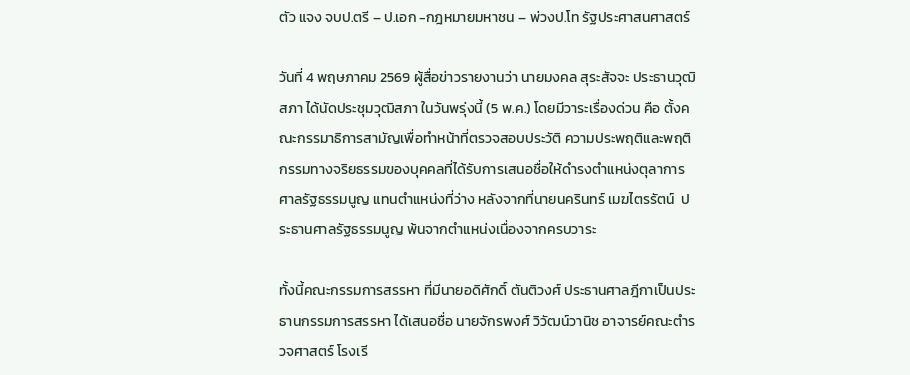ตัว แจง จบป.ตรี – ป.เอก -กฎหมายมหาชน – พ่วงป.โท รัฐประศาสนศาสตร์

วันที่ 4 พฤษภาคม 2569 ผู้สื่อข่าวรายงานว่า นายมงคล สุระสัจจะ ประธานวุฒิสภา ได้นัดประชุมวุฒิสภา ในวันพรุ่งนี้ (5 พ.ค.) โดยมีวาระเรื่องด่วน คือ ตั้งคณะกรรมาธิการสามัญเพื่อทำหน้าที่ตรวจสอบประวัติ ความประพฤติและพฤติกรรมทางจริยธรรมของบุคคลที่ได้รับการเสนอชื่อให้ดำรงตำแหน่งตุลาการศาลรัฐธรรมนูญ แทนตำแหน่งที่ว่าง หลังจากที่นายนครินทร์ เมฆไตรรัตน์  ประธานศาลรัฐธรรมนูญ พ้นจากตำแหน่งเนื่องจากครบวาระ

ทั้งนี้คณะกรรมการสรรหา ที่มีนายอดิศักดิ์ ตันติวงศ์ ประธานศาลฎีกาเป็นประธานกรรมการสรรหา ได้เสนอชื่อ นายจักรพงศ์ วิวัฒน์วานิช อาจารย์คณะตำรวจศาสตร์ โรงเรี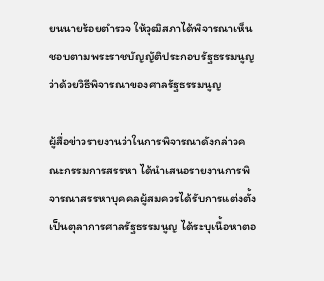ยนนายร้อยตำรวจ ให้วุฒิสภาได้พิจารณาเห็นชอบตามพระราชบัญญัติประกอบรัฐธรรมนูญว่าด้วยวิธีพิจารณาของศาลรัฐธรรมนูญ

ผู้สื่อข่าวรายงานว่าในการพิจารณาดังกล่าวคณะกรรมการสรรหา ได้นำเสนอรายงานการพิจารณาสรรหาบุคคลผู้สมควรได้รับการแต่งตั้ง เป็นตุลาการศาลรัฐธรรมนูญ ได้ระบุเนื้อหาตอ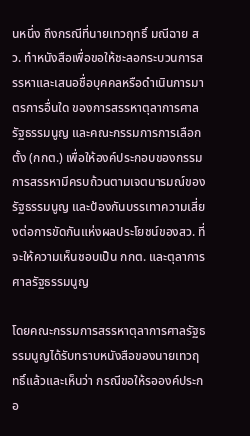นหนึ่ง ถึงกรณีที่นายเทวฤทธิ์ มณีฉาย สว. ทำหนังสือเพื่อขอให้ชะลอกระบวนการสรรหาและเสนอชื่อบุคคลหรือดำเนินการมาตรการอื่นใด ของการสรรหาตุลาการศาลรัฐธรรมนูญ และคณะกรรมการการเลือกตั้ง (กกต.) เพื่อให้องค์ประกอบของกรรมการสรรหามีครบถ้วนตามเจตนารมณ์ของรัฐธรรมนูญ และป้องกันบรรเทาความเสี่ยงต่อการขัดกันแห่งผลประโยชน์ของสว. ที่จะให้ความเห็นชอบเป็น กกต. และตุลาการศาลรัฐธรรมนูญ

โดยคณะกรรมการสรรหาตุลาการศาลรัฐธรรมนูญได้รับทราบหนังสือของนายเทวฤทธิ์แล้วและเห็นว่า กรณีขอให้รอองค์ประกอ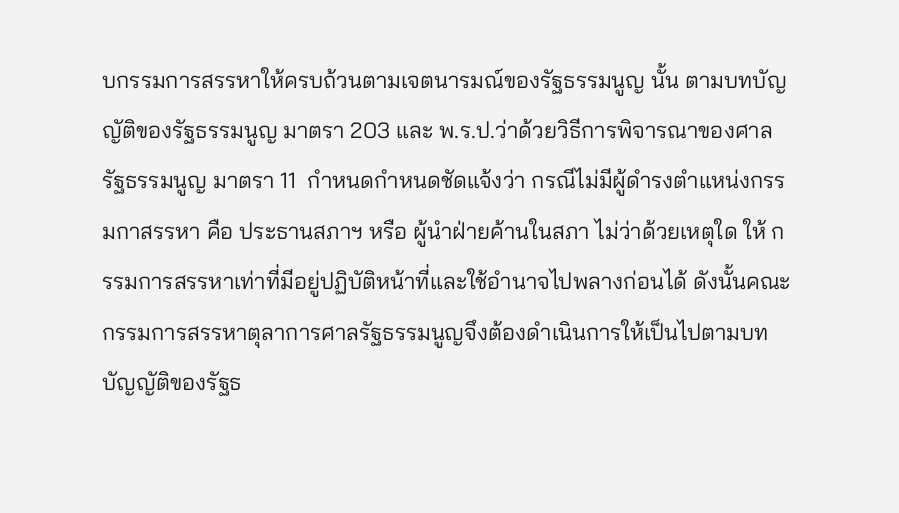บกรรมการสรรหาให้ครบถ้วนตามเจตนารมณ์ของรัฐธรรมนูญ นั้น ตามบทบัญญัติของรัฐธรรมนูญ มาตรา 203 และ พ.ร.ป.ว่าด้วยวิธีการพิจารณาของศาลรัฐธรรมนูญ มาตรา 11  กำหนดกำหนดชัดแจ้งว่า กรณีไม่มีผู้ดำรงตำแหน่งกรรมกาสรรหา คือ ประธานสภาฯ หรือ ผู้นำฝ่ายค้านในสภา ไม่ว่าด้วยเหตุใด ให้ กรรมการสรรหาเท่าที่มีอยู่ปฏิบัติหน้าที่และใช้อำนาจไปพลางก่อนได้ ดังนั้นคณะกรรมการสรรหาตุลาการศาลรัฐธรรมนูญจึงต้องดำเนินการให้เป็นไปตามบทบัญญัติของรัฐธ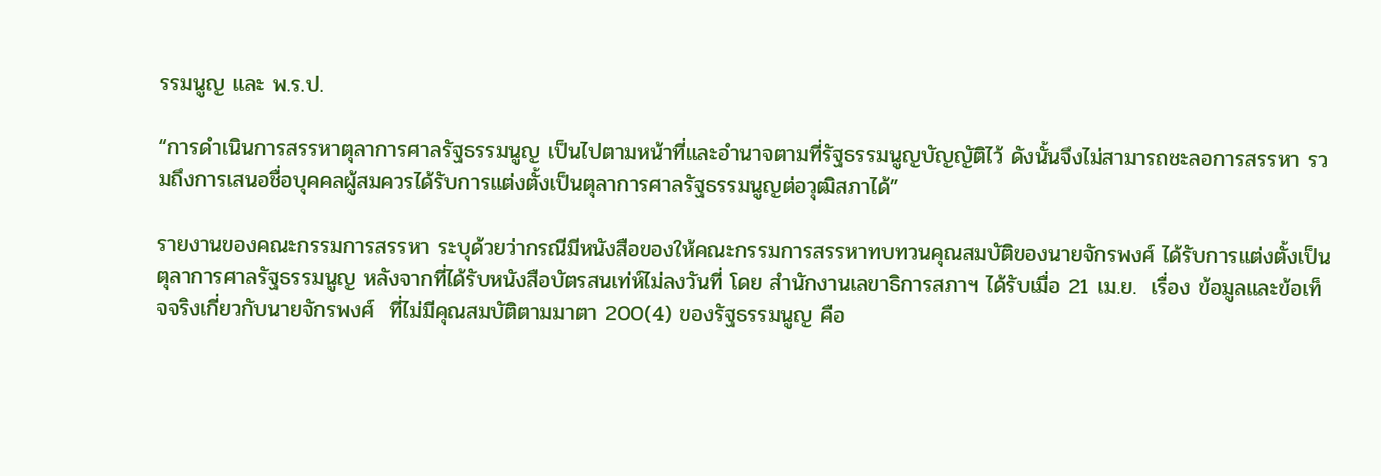รรมนูญ และ พ.ร.ป.

“การดำเนินการสรรหาตุลาการศาลรัฐธรรมนูญ เป็นไปตามหน้าที่และอำนาจตามที่รัฐธรรมนูญบัญญัติไว้ ดังนั้นจึงไม่สามารถชะลอการสรรหา รวมถึงการเสนอชื่อบุคคลผู้สมควรได้รับการแต่งตั้งเป็นตุลาการศาลรัฐธรรมนูญต่อวุฒิสภาได้”

รายงานของคณะกรรมการสรรหา ระบุด้วยว่ากรณีมีหนังสือของให้คณะกรรมการสรรหาทบทวนคุณสมบัติของนายจักรพงศ์ ได้รับการแต่งตั้งเป็นตุลาการศาลรัฐธรรมนูญ หลังจากที่ได้รับหนังสือบัตรสนเท่ห์ไม่ลงวันที่ โดย สำนักงานเลขาธิการสภาฯ ได้รับเมื่อ 21 เม.ย.  เรื่อง ข้อมูลและข้อเท็จจริงเกี่ยวกับนายจักรพงศ์  ที่ไม่มีคุณสมบัติตามมาตา 200(4) ของรัฐธรรมนูญ คือ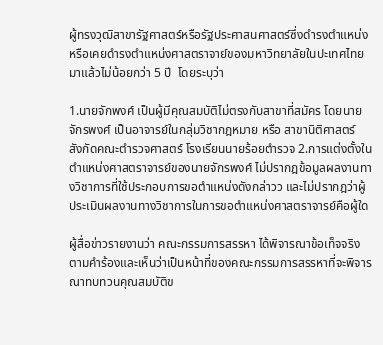ผู้ทรงวุฒิสาขารัฐศาสตร์หรือรัฐประศาสนศาสตร์ซึ่งดำรงตำแหน่งหรือเคยดำรงตำแหน่งศาสตราจาย์ของมหาวิทยาลัยในปะเทศไทยมาแล้วไม่น้อยกว่า 5 ปี  โดยระบุว่า

1.นายจักพงศ์ เป็นผู้มีคุณสมบัติไม่ตรงกับสาขาที่สมัคร โดยนายจักรพงศ์ เป็นอาจารย์ในกลุ่มวิชากฎหมาย หรือ สาขานิติศาสตร์  สังกัดคณะตำรวจศาสตร์ โรงเรียนนายร้อยตำรวจ 2.การแต่งตั้งในตำแหน่งศาสตราจารย์ของนายจักรพงศ์ ไม่ปรากฎข้อมูลผลงานทางวิชาการที่ใช้ประกอบการขอตำแหน่งดังกล่าวว และไม่ปรากฎว่าผู้ประเมินผลงานทางวิชาการในการขอตำแหน่งศาสตราจารย์คือผู้ใด

ผู้สื่อข่าวรายงานว่า คณะกรรมการสรรหา ได้พิจารณาข้อเท็จจริงตามคำร้องและเห็นว่าเป็นหน้าที่ของคณะกรรมการสรรหาที่จะพิจารณาทบทวนคุณสมบัติข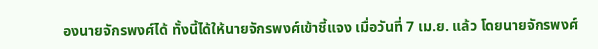องนายจักรพงศ์ได้ ทั้งนี้ได้ให้นายจักรพงศ์เข้าชี้แจง เมื่อวันที่ 7 เม.ย. แล้ว โดยนายจักรพงศ์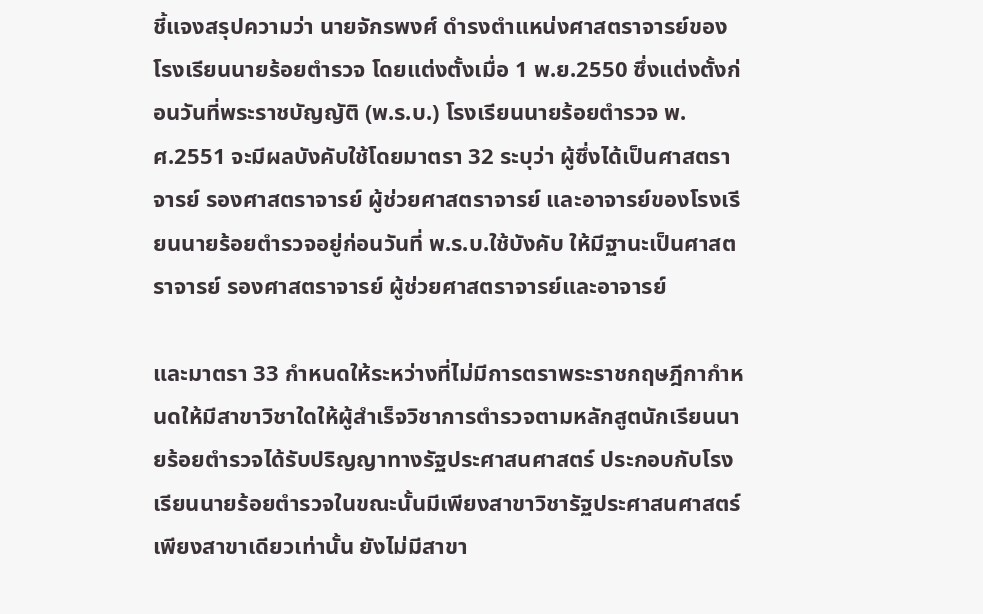ชี้แจงสรุปความว่า นายจักรพงศ์ ดำรงตำแหน่งศาสตราจารย์ของโรงเรียนนายร้อยตำรวจ โดยแต่งตั้งเมื่อ 1 พ.ย.2550 ซึ่งแต่งตั้งก่อนวันที่พระราชบัญญัติ (พ.ร.บ.) โรงเรียนนายร้อยตำรวจ พ.ศ.2551 จะมีผลบังคับใช้โดยมาตรา 32 ระบุว่า ผู้ซึ่งได้เป็นศาสตราจารย์ รองศาสตราจารย์ ผู้ช่วยศาสตราจารย์ และอาจารย์ของโรงเรียนนายร้อยตำรวจอยู่ก่อนวันที่ พ.ร.บ.ใช้บังคับ ให้มีฐานะเป็นศาสตราจารย์ รองศาสตราจารย์ ผู้ช่วยศาสตราจารย์และอาจารย์

และมาตรา 33 กำหนดให้ระหว่างที่ไม่มีการตราพระราชกฤษฎีกากำหนดให้มีสาขาวิชาใดให้ผู้สำเร็จวิชาการตำรวจตามหลักสูตนักเรียนนายร้อยตำรวจได้รับปริญญาทางรัฐประศาสนศาสตร์ ประกอบกับโรงเรียนนายร้อยตำรวจในขณะนั้นมีเพียงสาขาวิชารัฐประศาสนศาสตร์เพียงสาขาเดียวเท่านั้น ยังไม่มีสาขา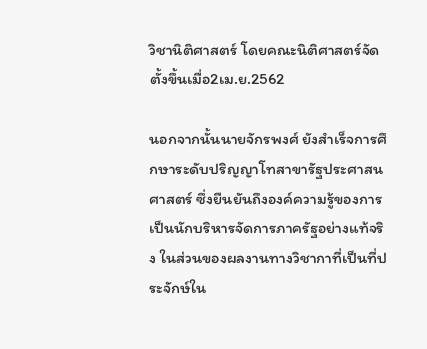วิชานิติศาสตร์ โดยคณะนิติศาสตร์จัดตั้งขึ้นเมื่อ2เม.ย.2562

นอกจากนั้นนายจักรพงศ์ ยังสำเร็จการศึกษาระดับปริญญาโทสาขารัฐประศาสนศาสตร์ ซึ่งยืนยันถึงองค์ความรู้ของการเป็นนักบริหารจัดการภาครัฐอย่างแท้จริง ในส่วนของผลงานทางวิชากาที่เป็นที่ประจักษ์ใน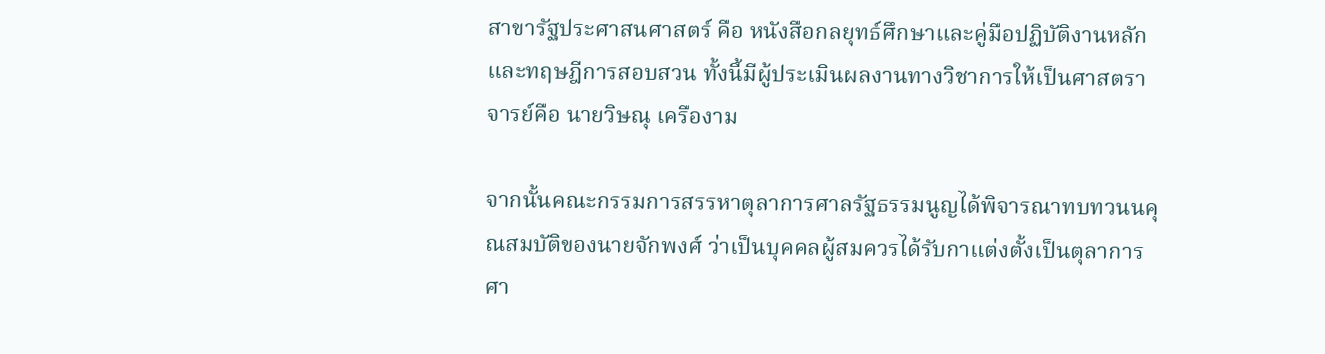สาขารัฐประศาสนศาสตร์ คือ หนังสือกลยุทธ์ศึกษาและคู่มือปฏิบัติงานหลักและทฤษฎีการสอบสวน ทั้งนี้มีผู้ประเมินผลงานทางวิชาการให้เป็นศาสตราจารย์คือ นายวิษณุ เครืองาม

จากนั้นคณะกรรมการสรรหาตุลาการศาลรัฐธรรมนูญได้พิจารณาทบทวนนคุณสมบัติของนายจักพงศ์ ว่าเป็นบุคคลผู้สมควรได้รับกาแต่งตั้งเป็นตุลาการศา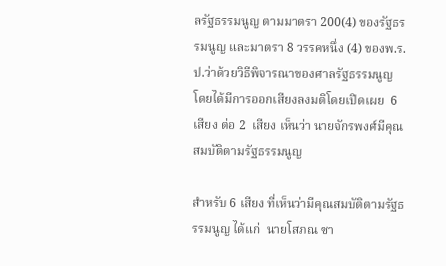ลรัฐธรรมนูญ ตามมาตรา 200(4) ของรัฐธรรมนูญ และมาตรา 8 วรรคหนึ่ง (4) ของพ.ร.ป.ว่าด้วยวิธีพิจารณาของศาลรัฐธรรมนูญ โดยได้มีการออกเสียงลงมติโดยเปิดเผย  6 เสียง ต่อ 2  เสียง เห็นว่า นายจักรพงศ์มีคุณสมบัติตามรัฐธรรมนูญ

สำหรับ 6 เสียง ที่เห็นว่ามีคุณสมบัติตามรัฐธรรมนูญ ได้แก่  นายโสภณ ซา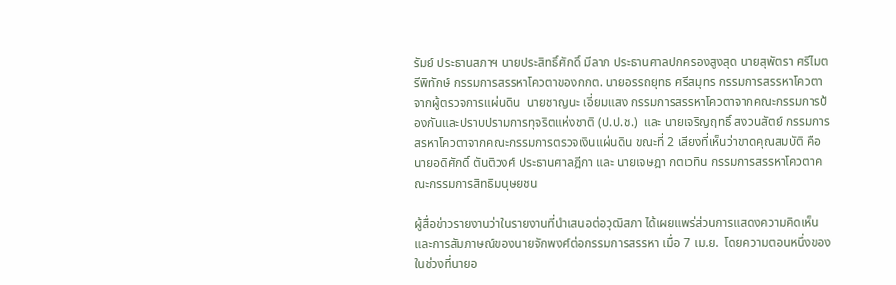รัมย์ ประธานสภาฯ นายประสิทธิ์ศักดิ์ มีลาภ ประธานศาลปกครองสูงสุด นายสุพัตรา ศรีไมตรีพิทักษ์ กรรมการสรรหาโควตาของกกต. นายอรรถยุทธ ศรีสมุทร กรรมการสรรหาโควตาจากผู้ตรวจการแผ่นดิน  นายชาญนะ เอี่ยมแสง กรรมการสรรหาโควตาจากคณะกรรมการป้องกันและปราบปรามการทุจริตแห่งชาติ (ป.ป.ช.)  และ นายเจริญฤทธิ์ สงวนสัตย์ กรรมการสรหาโควตาจากคณะกรรมการตรวจเงินแผ่นดิน ขณะที่ 2 เสียงที่เห็นว่าขาดคุณสมบัติ คือ นายอดิศักดิ์ ตันติวงศ์ ประธานศาลฎีกา และ นายเจษฎา กตเวทิน กรรมการสรรหาโควตาคณะกรรมการสิทธิมนุษยชน

ผู้สื่อข่าวรายงานว่าในรายงานที่นำเสนอต่อวุฒิสภา ได้เผยแพร่ส่วนการแสดงความคิดเห็นและการสัมภาษณ์ของนายจักพงศ์ต่อกรรมการสรรหา เมื่อ 7 เม.ย.  โดยความตอนหนึ่งของในช่วงที่นายอ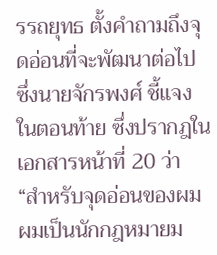รรถยุทธ ตั้งคำถามถึงจุดอ่อนที่จะพัฒนาต่อไป  ซึ่งนายจักรพงศ์ ชี้แจงในตอนท้าย ซึ่งปรากฎในเอกสารหน้าที่ 20 ว่า “สำหรับจุดอ่อนของผม ผมเป็นนักกฎหมายม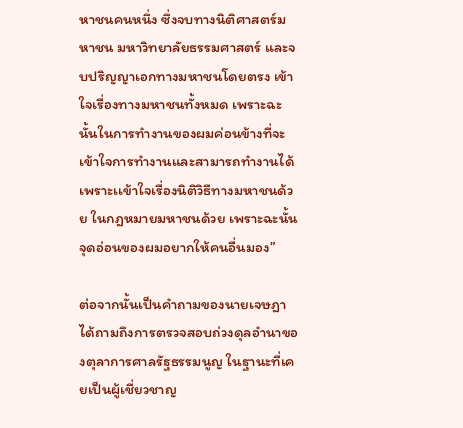หาชนคนหนึ่ง ซึ่งจบทางนิติศาสตร์มหาชน มหาวิทยาลัยธรรมศาสตร์ และจบปริญญาเอกทางมหาชนโดยตรง เข้าใจเรื่องทางมหาชนทั้งหมด เพราะฉะนั้นในการทำงานของผมค่อนข้างที่จะเข้าใจการทำงานและสามารถทำงานได้เพราะเเข้าใจเรื่องนิติวิธีทางมหาชนด้วย ในกฎหมายมหาชนด้วย เพราะฉะนั้นจุดอ่อนของผมอยากให้คนอื่นมอง”

ต่อจากนั้นเป็นคำถามของนายเจษฎา ได้ถามถึงการตรวจสอบถ่วงดุลอำนาของตุลาการศาลรัฐธรรมนูญ ในฐานะที่เคยเป็นผู้เชี่ยวชาญ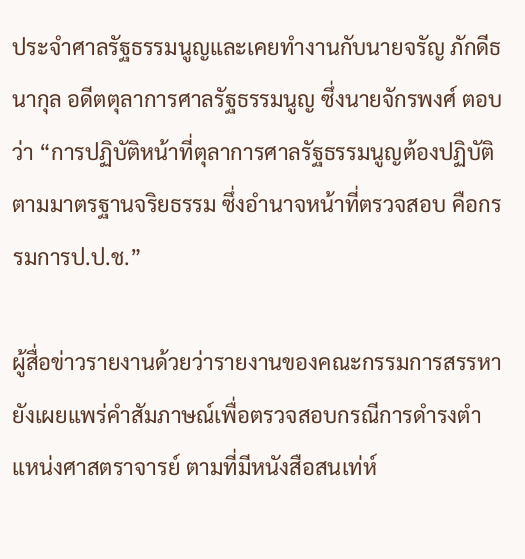ประจำศาลรัฐธรรมนูญและเคยทำงานกับนายจรัญ ภักดีธนากุล อดีตตุลาการศาลรัฐธรรมนูญ ซึ่งนายจักรพงศ์ ตอบว่า “การปฏิบัติหน้าที่ตุลาการศาลรัฐธรรมนูญต้องปฏิบัติตามมาตรฐานจริยธรรม ซึ่งอำนาจหน้าที่ตรวจสอบ คือกรรมการป.ป.ช.”

ผู้สื่อข่าวรายงานด้วยว่ารายงานของคณะกรรมการสรรหา ยังเผยแพร่คำสัมภาษณ์เพื่อตรวจสอบกรณีการดำรงตำแหน่งศาสตราจารย์ ตามที่มีหนังสือสนเท่ห์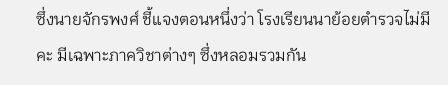ซึ่งนายจักรพงศ์ ชี้แจงตอนหนึ่งว่า โรงเรียนนาย้อยตำรวจไม่มีคะ มีเฉพาะภาควิชาต่างๆ ซึ่งหลอมรวมกัน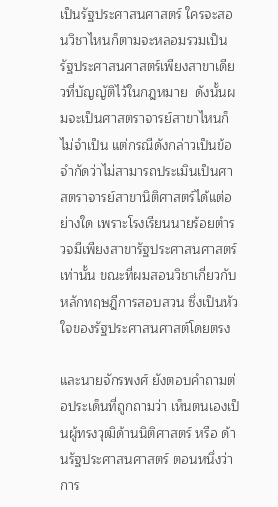เป็นรัฐประศาสนศาสตร์ ใครจะสอนวิชาไหนก็ตามจะหลอมรวมเป็นรัฐประศาสนศาสตร์เพียงสาขาเดียวที่บัญญัติไว้ในกฎหมาย  ดังนั้นผมจะเป็นศาสตราจารย์สาขาไหนก็ไม่จำเป็น แต่กรณีดังกล่าวเป็นข้อจำกัดว่าไม่สามารถประเมินเป็นศาสตราจารย์สาขานิติศาสตร์ได้แต่อย่างใด เพราะโรงเรียนนายร้อยตำรวจมีเพียงสาขารัฐประศาสนศาสตร์เท่านั้น ขณะที่ผมสอนวิชาเกี่ยวกับหลักทฤษฎีการสอบสวน ซึ่งเป็นหัวใจของรัฐประศาสนศาสต์โดยตรง

และนายจักรพงศ์ ยังตอบคำถามต่อประเด็นที่ถูกถามว่า เห็นตนเองเป็นผู้ทรงวุฒิด้านนิติศาสตร์ หรือ ด้านรัฐประศาสนศาสตร์ ตอนหนึ่งว่า   การ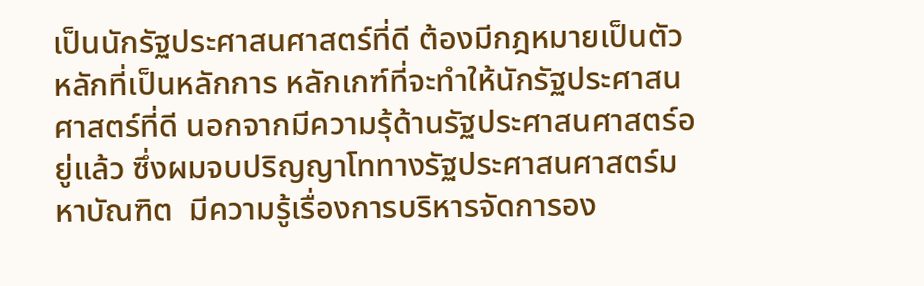เป็นนักรัฐประศาสนศาสตร์ที่ดี ต้องมีกฎหมายเป็นตัวหลักที่เป็นหลักการ หลักเกฑ์ที่จะทำให้นักรัฐประศาสนศาสตร์ที่ดี นอกจากมีความรุ้ด้านรัฐประศาสนศาสตร์อยู่แล้ว ซึ่งผมจบปริญญาโททางรัฐประศาสนศาสตร์มหาบัณฑิต  มีความรู้เรื่องการบริหารจัดการอง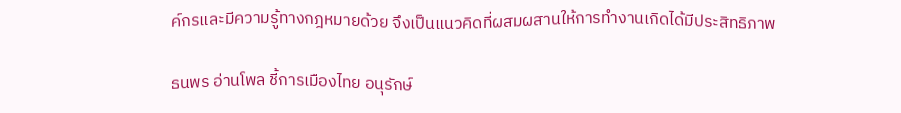ค์กรและมีความรู้ทางกฎหมายด้วย จึงเป็นแนวคิดที่ผสมผสานให้การทำงานเกิดได้มีประสิทธิภาพ

ธนพร อ่านโพล ชี้การเมืองไทย อนุรักษ์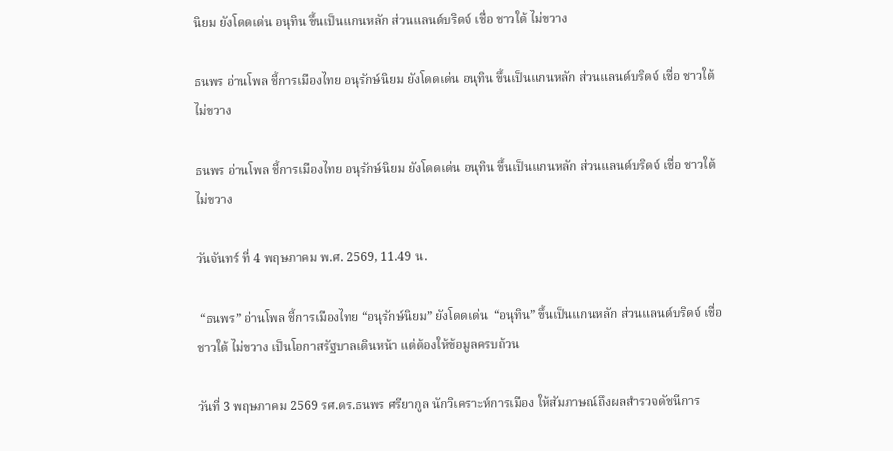นิยม ยังโดดเด่น อนุทิน ขึ้นเป็นแกนหลัก ส่วนแลนด์บริดจ์ เชื่อ ชาวใต้ ไม่ขวาง

ธนพร อ่านโพล ชี้การเมืองไทย อนุรักษ์นิยม ยังโดดเด่น อนุทิน ขึ้นเป็นแกนหลัก ส่วนแลนด์บริดจ์ เชื่อ ชาวใต้ ไม่ขวาง

ธนพร อ่านโพล ชี้การเมืองไทย อนุรักษ์นิยม ยังโดดเด่น อนุทิน ขึ้นเป็นแกนหลัก ส่วนแลนด์บริดจ์ เชื่อ ชาวใต้ ไม่ขวาง

วันจันทร์ ที่ 4 พฤษภาคม พ.ศ. 2569, 11.49 น.

 “ธนพร” อ่านโพล ชี้การเมืองไทย “อนุรักษ์นิยม” ยังโดดเด่น  “อนุทิน” ขึ้นเป็นแกนหลัก ส่วนแลนด์บริดจ์ เชื่อ ชาวใต้ ไม่ขวาง เป็นโอกาสรัฐบาลเดินหน้า แต่ต้องให้ข้อมูลครบถ้วน

วันที่ 3 พฤษภาคม 2569 รศ.ดร.ธนพร ศรียากูล นักวิเคราะห์การเมือง ให้สัมภาษณ์ถึงผลสำรวจดัชนีการ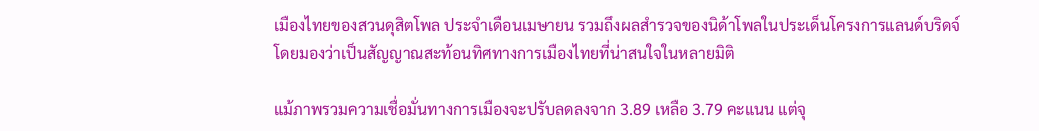เมืองไทยของสวนดุสิตโพล ประจำเดือนเมษายน รวมถึงผลสำรวจของนิด้าโพลในประเด็นโครงการแลนด์บริดจ์ โดยมองว่าเป็นสัญญาณสะท้อนทิศทางการเมืองไทยที่น่าสนใจในหลายมิติ

แม้ภาพรวมความเชื่อมั่นทางการเมืองจะปรับลดลงจาก 3.89 เหลือ 3.79 คะแนน แต่จุ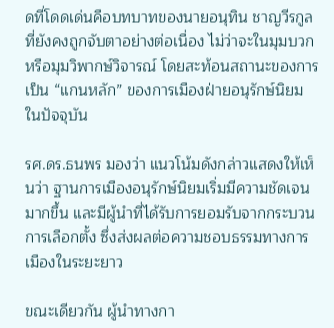ดที่โดดเด่นคือบทบาทของนายอนุทิน ชาญวีรกูล ที่ยังคงถูกจับตาอย่างต่อเนื่อง ไม่ว่าจะในมุมบวกหรือมุมวิพากษ์วิจารณ์ โดยสะท้อนสถานะของการเป็น “แกนหลัก” ของการเมืองฝ่ายอนุรักษ์นิยมในปัจจุบัน

รศ.ดร.ธนพร มองว่า แนวโน้มดังกล่าวแสดงให้เห็นว่า ฐานการเมืองอนุรักษ์นิยมเริ่มมีความชัดเจนมากขึ้น และมีผู้นำที่ได้รับการยอมรับจากกระบวนการเลือกตั้ง ซึ่งส่งผลต่อความชอบธรรมทางการเมืองในระยะยาว

ขณะเดียวกัน ผู้นำทางกา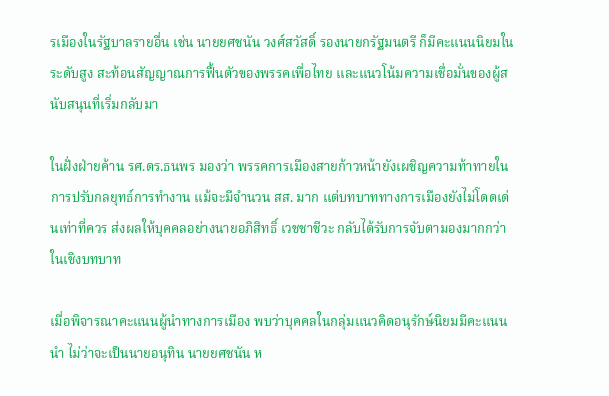รเมืองในรัฐบาลรายอื่น เช่น นายยศชนัน วงศ์สวัสดิ์ รองนายกรัฐมนตรี ก็มีคะแนนนิยมในระดับสูง สะท้อนสัญญาณการฟื้นตัวของพรรคเพื่อไทย และแนวโน้มความเชื่อมั่นของผู้สนับสนุนที่เริ่มกลับมา

ในฝั่งฝ่ายค้าน รศ.ดร.ธนพร มองว่า พรรคการเมืองสายก้าวหน้ายังเผชิญความท้าทายในการปรับกลยุทธ์การทำงาน แม้จะมีจำนวน สส. มาก แต่บทบาททางการเมืองยังไม่โดดเด่นเท่าที่ควร ส่งผลให้บุคคลอย่างนายอภิสิทธิ์ เวชชาชีวะ กลับได้รับการจับตามองมากกว่าในเชิงบทบาท

เมื่อพิจารณาคะแนนผู้นำทางการเมือง พบว่าบุคคลในกลุ่มแนวคิดอนุรักษ์นิยมมีคะแนนนำ ไม่ว่าจะเป็นนายอนุทิน นายยศชนัน ห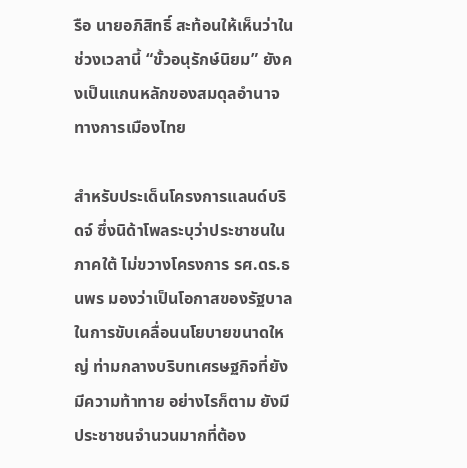รือ นายอภิสิทธิ์ สะท้อนให้เห็นว่าในช่วงเวลานี้ “ขั้วอนุรักษ์นิยม” ยังคงเป็นแกนหลักของสมดุลอำนาจทางการเมืองไทย

สำหรับประเด็นโครงการแลนด์บริดจ์ ซึ่งนิด้าโพลระบุว่าประชาชนในภาคใต้ ไม่ขวางโครงการ รศ.ดร.ธนพร มองว่าเป็นโอกาสของรัฐบาลในการขับเคลื่อนนโยบายขนาดใหญ่ ท่ามกลางบริบทเศรษฐกิจที่ยังมีความท้าทาย อย่างไรก็ตาม ยังมีประชาชนจำนวนมากที่ต้อง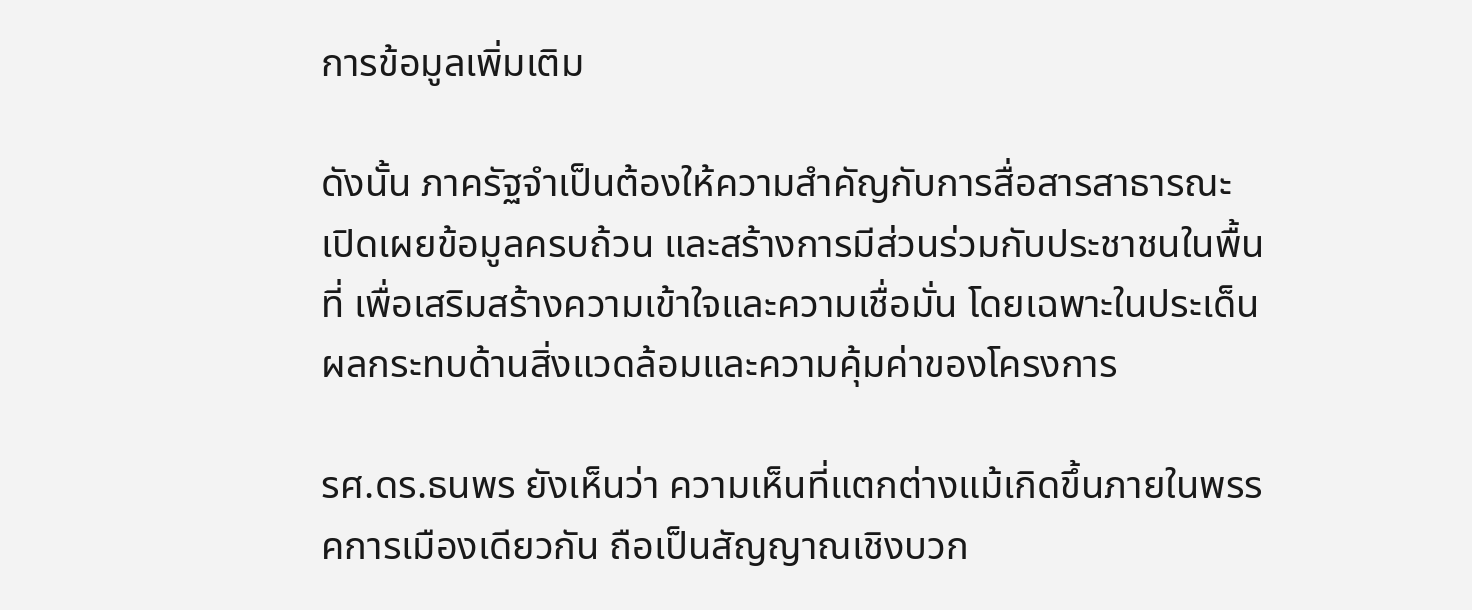การข้อมูลเพิ่มเติม

ดังนั้น ภาครัฐจำเป็นต้องให้ความสำคัญกับการสื่อสารสาธารณะ เปิดเผยข้อมูลครบถ้วน และสร้างการมีส่วนร่วมกับประชาชนในพื้นที่ เพื่อเสริมสร้างความเข้าใจและความเชื่อมั่น โดยเฉพาะในประเด็นผลกระทบด้านสิ่งแวดล้อมและความคุ้มค่าของโครงการ

รศ.ดร.ธนพร ยังเห็นว่า ความเห็นที่แตกต่างแม้เกิดขึ้นภายในพรรคการเมืองเดียวกัน ถือเป็นสัญญาณเชิงบวก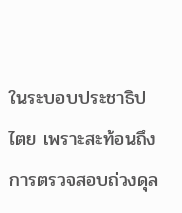ในระบอบประชาธิปไตย เพราะสะท้อนถึงการตรวจสอบถ่วงดุล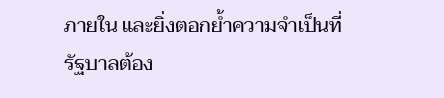ภายใน และยิ่งตอกย้ำความจำเป็นที่รัฐบาลต้อง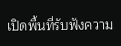เปิดพื้นที่รับฟังความ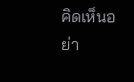คิดเห็นอย่า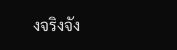งจริงจัง